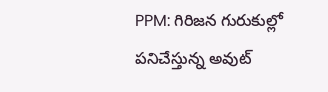PPM: గిరిజన గురుకుల్లో పనిచేస్తున్న అవుట్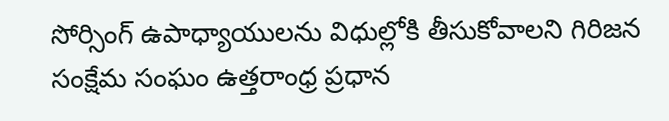సోర్సింగ్ ఉపాధ్యాయులను విధుల్లోకి తీసుకోవాలని గిరిజన సంక్షేమ సంఘం ఉత్తరాంధ్ర ప్రధాన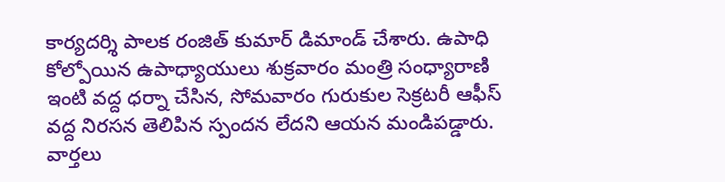కార్యదర్శి పాలక రంజిత్ కుమార్ డిమాండ్ చేశారు. ఉపాధి కోల్పోయిన ఉపాధ్యాయులు శుక్రవారం మంత్రి సంధ్యారాణి ఇంటి వద్ద ధర్నా చేసిన, సోమవారం గురుకుల సెక్రటరీ ఆఫీస్ వద్ద నిరసన తెలిపిన స్పందన లేదని ఆయన మండిపడ్డారు.
వార్తలు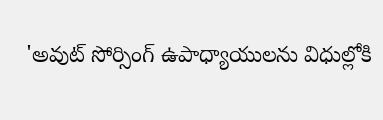'అవుట్ సోర్సింగ్ ఉపాధ్యాయులను విధుల్లోకి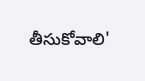తీసుకోవాలి'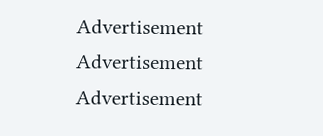Advertisement
Advertisement
Advertisement